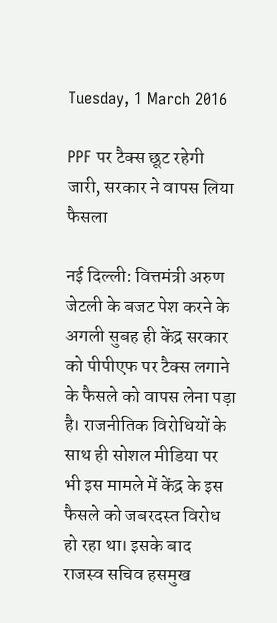Tuesday, 1 March 2016

PPF पर टैक्स छूट रहेगी जारी, सरकार ने वापस लिया फैसला

नई दिल्ली: वित्तमंत्री अरुण जेटली के बजट पेश करने के अगली सुबह ही केंद्र सरकार को पीपीएफ पर टैक्स लगाने के फैसले को वापस लेना पड़ा है। राजनीतिक विरोधियों के साथ ही सोशल मीडिया पर भी इस मामले में केंद्र के इस फैसले को जबरदस्त विरोध हो रहा था। इसके बाद राजस्व सचिव हसमुख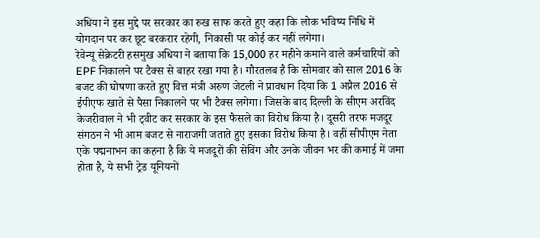अधिया ने इस मुद्दे पर सरकार का रुख साफ करते हुए कहा कि लोक भविष्य निधि में योगदान पर कर छूट बरकरार रहेगी, निकासी पर कोई कर नहीं लगेगा।
रेवेन्यू सेक्रेटरी हसमुख अधिया ने बताया कि 15,000 हर महीने कमाने वाले कर्मचारियों को EPF निकालने पर टैक्स से बाहर रखा गया है। गौरतलब है कि सोमवार को साल 2016 के बजट की घोषणा करते हुए वित्त मंत्री अरुण जेटली ने प्रावधान दिया कि 1 अप्रैल 2016 से ईपीएफ खाते से पैसा निकालने पर भी टैक्स लगेगा। जिसके बाद दिल्ली के सीएम अरविंद केजरीवाल ने भी ट्वीट कर सरकार के इस फैसले का विरोध किया है। दूसरी तरफ मजदूर संगठन ने भी आम बजट से नाराजगी जताते हुए इसका विरोध किया है। वहीं सीपीएम नेता एके पद्मनाभन का कहना है कि ये मजदूरों की सेविंग और उनके जीवन भर की कमाई में जमा होता है, ये सभी ट्रेड यूनियनों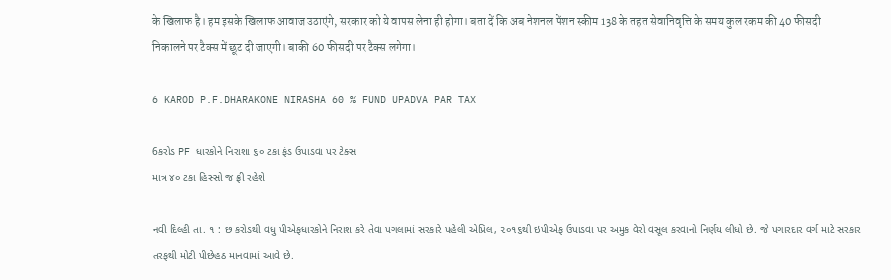के खिलाफ है। हम इसके खिलाफ आवाज उठाएंगे, सरकार को ये वापस लेना ही होगा। बता दें कि अब नेशनल पेंशन स्कीम 138 के तहत सेवानिवृत्ति के समय कुल रकम की 40 फीसदी निकालने पर टैक्स में छूट दी जाएगी। बाकी 60 फीसदी पर टैक्स लगेगा।

6 KAROD P.F.DHARAKONE NIRASHA 60 % FUND UPADVA PAR TAX

6કરોડ PF ધારકોને નિરાશા ૬૦ ટકા ફંડ ઉપાડવા પર ટેક્‍સ
માત્ર ૪૦ ટકા હિસ્‍સો જ ફ્રી રહેશે

નવી દિલ્‍હી તા. ૧ : છ કરોડથી વધુ પીએફધારકોને નિરાશ કરે તેવા પગલામાં સરકારે પહેલી એપ્રિલ, ૨૦૧૬થી ઇપીએફ ઉપાડવા પર અમુક વેરો વસૂલ કરવાનો નિર્ણય લીધો છે. જે પગારદાર વર્ગ માટે સરકાર તરફથી મોટી પીછેહઠ માનવામાં આવે છે.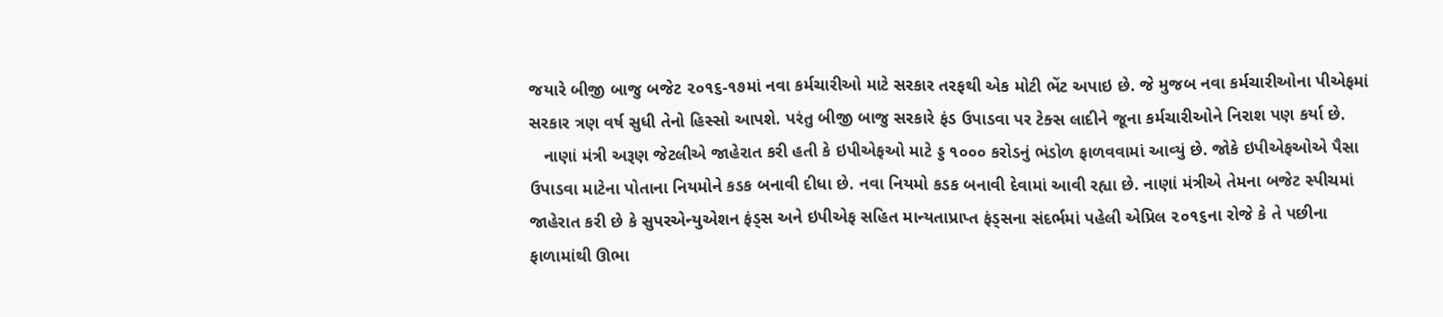જયારે બીજી બાજુ બજેટ ૨૦૧૬-૧૭માં નવા કર્મચારીઓ માટે સરકાર તરફથી એક મોટી ભેંટ અપાઇ છે. જે મુજબ નવા કર્મચારીઓના પીએફમાં સરકાર ત્રણ વર્ષ સુધી તેનો હિસ્‍સો આપશે. પરંતુ બીજી બાજુ સરકારે ફંડ ઉપાડવા પર ટેક્‍સ લાદીને જૂના કર્મચારીઓને નિરાશ પણ કર્યા છે.
   નાણાં મંત્રી અરૂણ જેટલીએ જાહેરાત કરી હતી કે ઇપીએફઓ માટે ડ્ડ ૧૦૦૦ કરોડનું ભંડોળ ફાળવવામાં આવ્‍યું છે. જોકે ઇપીએફઓએ પૈસા ઉપાડવા માટેના પોતાના નિયમોને કડક બનાવી દીધા છે. નવા નિયમો કડક બનાવી દેવામાં આવી રહ્યા છે. નાણાં મંત્રીએ તેમના બજેટ સ્‍પીચમાં જાહેરાત કરી છે કે સુપરએન્‍યુએશન ફંડ્‍સ અને ઇપીએફ સહિત માન્‍યતાપ્રાપ્ત ફંડ્‍સના સંદર્ભમાં પહેલી એપ્રિલ ૨૦૧૬ના રોજે કે તે પછીના ફાળામાંથી ઊભા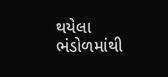થયેલા ભંડોળમાંથી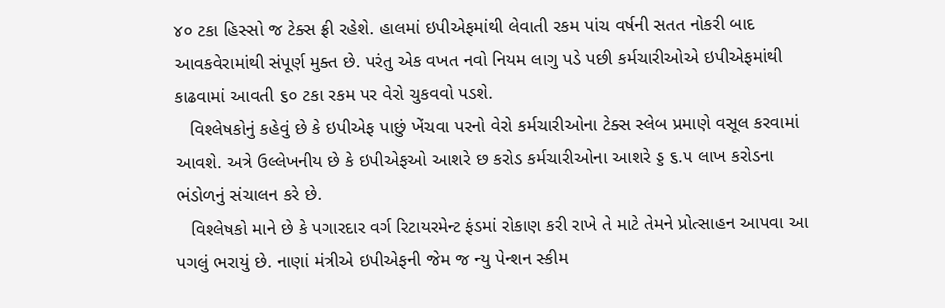૪૦ ટકા હિસ્‍સો જ ટેક્‍સ ફ્રી રહેશે. હાલમાં ઇપીએફમાંથી લેવાતી રકમ પાંચ વર્ષની સતત નોકરી બાદ આવકવેરામાંથી સંપૂર્ણ મુક્‍ત છે. પરંતુ એક વખત નવો નિયમ લાગુ પડે પછી કર્મચારીઓએ ઇપીએફમાંથી કાઢવામાં આવતી ૬૦ ટકા રકમ પર વેરો ચુકવવો પડશે.
   વિશ્‍લેષકોનું કહેવું છે કે ઇપીએફ પાછું ખેંચવા પરનો વેરો કર્મચારીઓના ટેક્‍સ સ્‍લેબ પ્રમાણે વસૂલ કરવામાં આવશે. અત્રે ઉલ્લેખનીય છે કે ઇપીએફઓ આશરે છ કરોડ કર્મચારીઓના આશરે ડ્ડ ૬.૫ લાખ કરોડના ભંડોળનું સંચાલન કરે છે.
   વિશ્‍લેષકો માને છે કે પગારદાર વર્ગ રિટાયરમેન્‍ટ ફંડમાં રોકાણ કરી રાખે તે માટે તેમને પ્રોત્‍સાહન આપવા આ પગલું ભરાયું છે. નાણાં મંત્રીએ ઇપીએફની જેમ જ ન્‍યુ પેન્‍શન સ્‍કીમ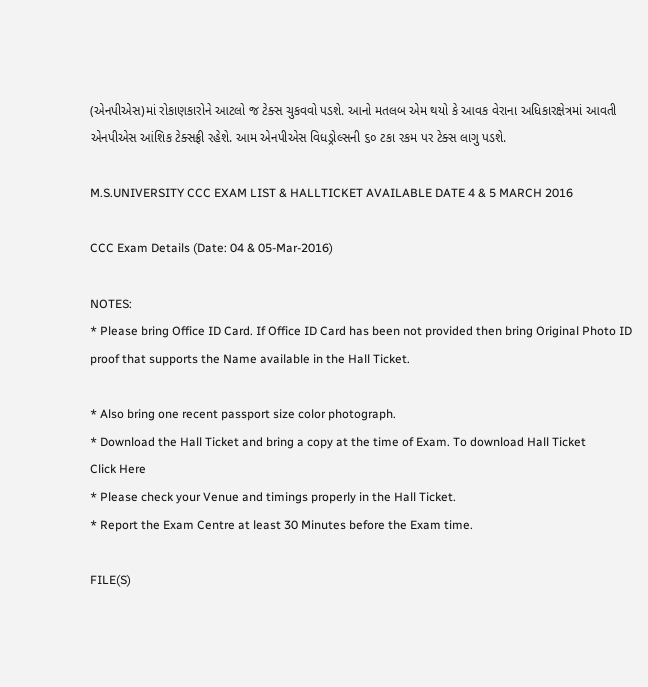(એનપીએસ)માં રોકાણકારોને આટલો જ ટેક્‍સ ચુકવવો પડશે. આનો મતલબ એમ થયો કે આવક વેરાના અધિકારક્ષેત્રમાં આવતી એનપીએસ આંશિક ટેક્‍સફ્રી રહેશે. આમ એનપીએસ વિધડ્રોલ્‍સની ૬૦ ટકા રકમ પર ટેક્‍સ લાગુ પડશે.

M.S.UNIVERSITY CCC EXAM LIST & HALLTICKET AVAILABLE DATE 4 & 5 MARCH 2016

CCC Exam Details (Date: 04 & 05-Mar-2016)

NOTES:
* Please bring Office ID Card. If Office ID Card has been not provided then bring Original Photo ID proof that supports the Name available in the Hall Ticket.

* Also bring one recent passport size color photograph.
* Download the Hall Ticket and bring a copy at the time of Exam. To download Hall Ticket
Click Here
* Please check your Venue and timings properly in the Hall Ticket.
* Report the Exam Centre at least 30 Minutes before the Exam time.

FILE(S)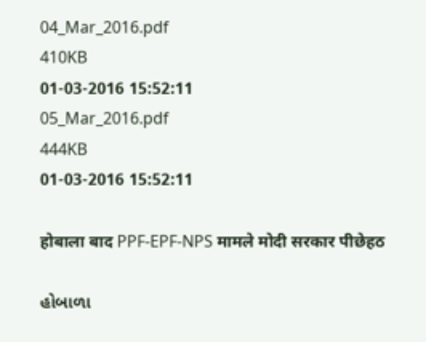04_Mar_2016.pdf
410KB
01-03-2016 15:52:11
05_Mar_2016.pdf
444KB
01-03-2016 15:52:11

होबाला बाद PPF-EPF-NPS मामले मोदी सरकार पीछेहठ

હોબાળા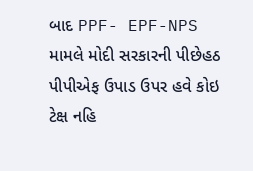બાદ PPF- EPF-NPS મામલે મોદી સરકારની પીછેહઠ
પીપીએફ ઉપાડ ઉપર હવે કોઇ ટેક્ષ નહિ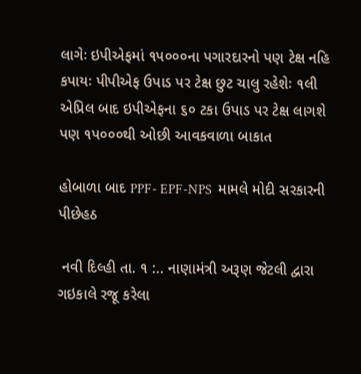લાગેઃ ઇપીએફમાં ૧પ૦૦૦ના પગારદારનો પણ ટેક્ષ નહિ કપાયઃ પીપીએફ ઉપાડ પર ટેક્ષ છુટ ચાલુ રહેશેઃ ૧લી એપ્રિલ બાદ ઇપીએફના ૬૦ ટકા ઉપાડ પર ટેક્ષ લાગશે પણ ૧પ૦૦૦થી ઓછી આવકવાળા બાકાત

હોબાળા બાદ PPF- EPF-NPS  મામલે મોદી સરકારની પીછેહઠ

 નવી દિલ્‍હી તા. ૧ :.. નાણામંત્રી અરૂણ જેટલી દ્વારા ગઇકાલે રજૂ કરેલા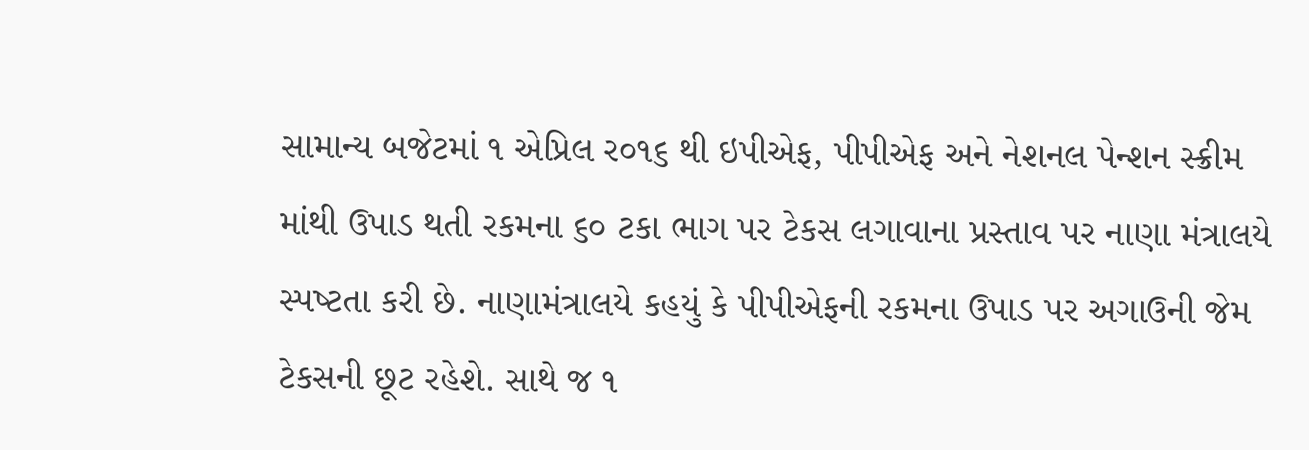સામાન્‍ય બજેટમાં ૧ એપ્રિલ ર૦૧૬ થી ઇપીએફ, પીપીએફ અને નેશનલ પેન્‍શન સ્‍ક્રીમ માંથી ઉપાડ થતી રકમના ૬૦ ટકા ભાગ પર ટેકસ લગાવાના પ્રસ્‍તાવ પર નાણા મંત્રાલયે સ્‍પષ્‍ટતા કરી છે. નાણામંત્રાલયે કહયું કે પીપીએફની રકમના ઉપાડ પર અગાઉની જેમ ટેકસની છૂટ રહેશે. સાથે જ ૧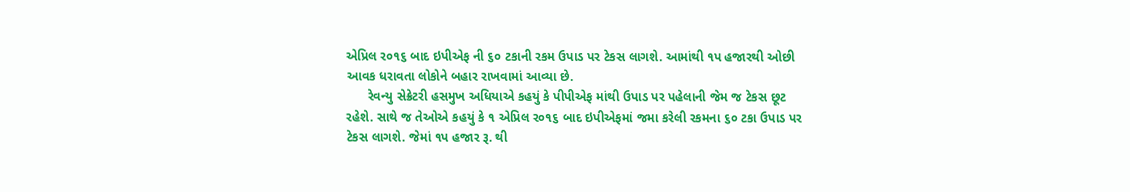એપ્રિલ ર૦૧૬ બાદ ઇપીએફ ની ૬૦ ટકાની રકમ ઉપાડ પર ટેકસ લાગશે. આમાંથી ૧પ હજારથી ઓછી આવક ધરાવતા લોકોને બહાર રાખવામાં આવ્‍યા છે.
      રેવન્‍યુ સેક્રેટરી હસમુખ અધિયાએ કહયું કે પીપીએફ માંથી ઉપાડ પર પહેલાની જેમ જ ટેકસ છૂટ રહેશે. સાથે જ તેઓએ કહયું કે ૧ એપ્રિલ ર૦૧૬ બાદ ઇપીએફમાં જમા કરેલી રકમના ૬૦ ટકા ઉપાડ પર ટેકસ લાગશે. જેમાં ૧પ હજાર રૂ. થી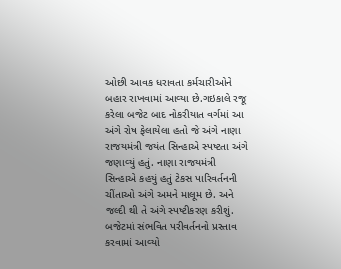ઓછી આવક ધરાવતા કર્મચારીઓને બહાર રાખવામાં આવ્‍યા છે.ગઇકાલે રજૂ કરેલા બજેટ બાદ નોકરીયાત વર્ગમાં આ અંગે રોષ ફેલાયેલા હતો જે અંગે નાણા રાજયમંત્રી જયંત સિન્‍હાએ સ્‍પષ્‍ટતા અંગે જણાવ્‍યું હતું. નાણા રાજયમંત્રી સિન્‍હાએ કહયું હતું ટેકસ પારિવર્તનની ચીંતાઓ અંગે અમને માલૂમ છે. અને જલ્‍દી થી તે અંગે સ્‍પષ્‍ટીકરણ કરીશું. બજેટમાં સંભવિત પરીવર્તનનો પ્રસ્‍તાવ કરવામાં આવ્‍યો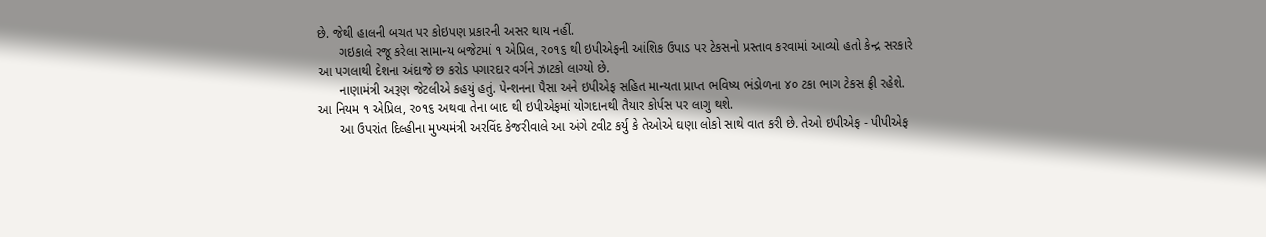છે. જેથી હાલની બચત પર કોઇપણ પ્રકારની અસર થાય નહીં.
      ગઇકાલે રજૂ કરેલા સામાન્‍ય બજેટમાં ૧ એપ્રિલ, ર૦૧૬ થી ઇપીએફની આંશિક ઉપાડ પર ટેકસનો પ્રસ્‍તાવ કરવામાં આવ્‍યો હતો કેન્‍દ્ર સરકારે આ પગલાથી દેશના અંદાજે છ કરોડ પગારદાર વર્ગને ઝાટકો લાગ્‍યો છે.
      નાણામંત્રી અરૂણ જેટલીએ કહયું હતું. પેન્‍શનના પૈસા અને ઇપીએફ સહિત માન્‍યતા પ્રાપ્‍ત ભવિષ્‍ય ભંડોળના ૪૦ ટકા ભાગ ટેકસ ફ્રી રહેશે. આ નિયમ ૧ એપ્રિલ, ર૦૧૬ અથવા તેના બાદ થી ઇપીએફમાં યોગદાનથી તૈયાર કોર્પસ પર લાગુ થશે.
      આ ઉપરાંત દિલ્‍હીના મુખ્‍યમંત્રી અરવિંદ કેજરીવાલે આ અંગે ટવીટ કર્યુ કે તેઓએ ઘણા લોકો સાથે વાત કરી છે. તેઓ ઇપીએફ - પીપીએફ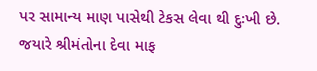પર સામાન્‍ય માણ પાસેથી ટેકસ લેવા થી દુઃખી છે. જયારે શ્રીમંતોના દેવા માફ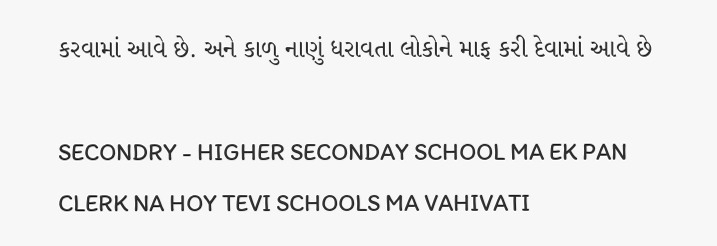કરવામાં આવે છે. અને કાળુ નાણું ધરાવતા લોકોને માફ કરી દેવામાં આવે છે

SECONDRY - HIGHER SECONDAY SCHOOL MA EK PAN CLERK NA HOY TEVI SCHOOLS MA VAHIVATI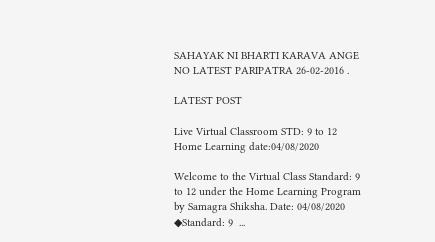SAHAYAK NI BHARTI KARAVA ANGE NO LATEST PARIPATRA 26-02-2016 .

LATEST POST

Live Virtual Classroom STD: 9 to 12 Home Learning date:04/08/2020

Welcome to the Virtual Class Standard: 9 to 12 under the Home Learning Program by Samagra Shiksha. Date: 04/08/2020  ◆Standard: 9  ...